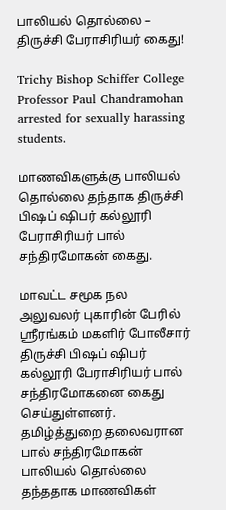பாலியல் தொல்லை – திருச்சி பேராசிரியர் கைது!

Trichy Bishop Schiffer College Professor Paul Chandramohan arrested for sexually harassing students.

மாணவிகளுக்கு பாலியல் தொல்லை தந்தாக திருச்சி பிஷப் ஷிபர் கல்லூரி பேராசிரியர் பால் சந்திரமோகன் கைது.

மாவட்ட சமூக நல அலுவலர் புகாரின் பேரில் ஸ்ரீரங்கம் மகளிர் போலீசார் திருச்சி பிஷப் ஷிபர் கல்லூரி பேராசிரியர் பால் சந்திரமோகனை கைது செய்துள்ளனர்.  தமிழ்த்துறை தலைவரான பால் சந்திரமோகன் பாலியல் தொல்லை தந்ததாக மாணவிகள்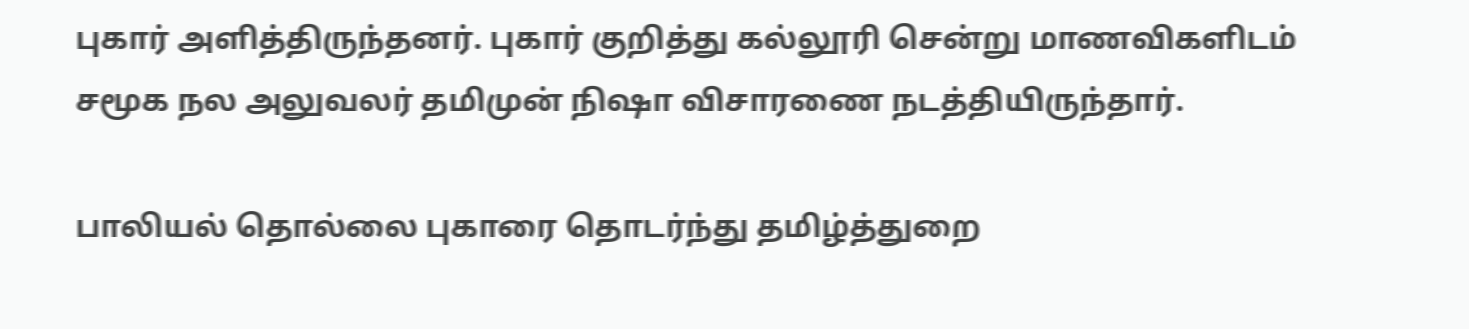புகார் அளித்திருந்தனர். புகார் குறித்து கல்லூரி சென்று மாணவிகளிடம் சமூக நல அலுவலர் தமிமுன் நிஷா விசாரணை நடத்தியிருந்தார்.

பாலியல் தொல்லை புகாரை தொடர்ந்து தமிழ்த்துறை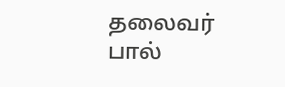தலைவர் பால்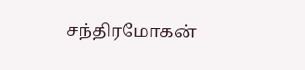சந்திரமோகன்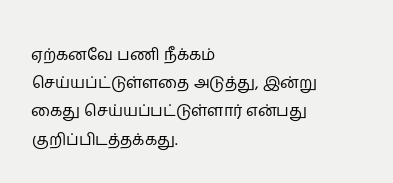ஏற்கனவே பணி நீக்கம் செய்யப்ட்டுள்ளதை அடுத்து, இன்று கைது செய்யப்பட்டுள்ளார் என்பது குறிப்பிடத்தக்கது.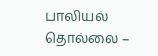பாலியல் தொல்லை –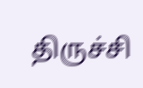திருச்சி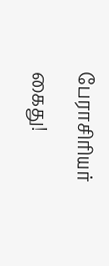பேராசிரியர் கைது!